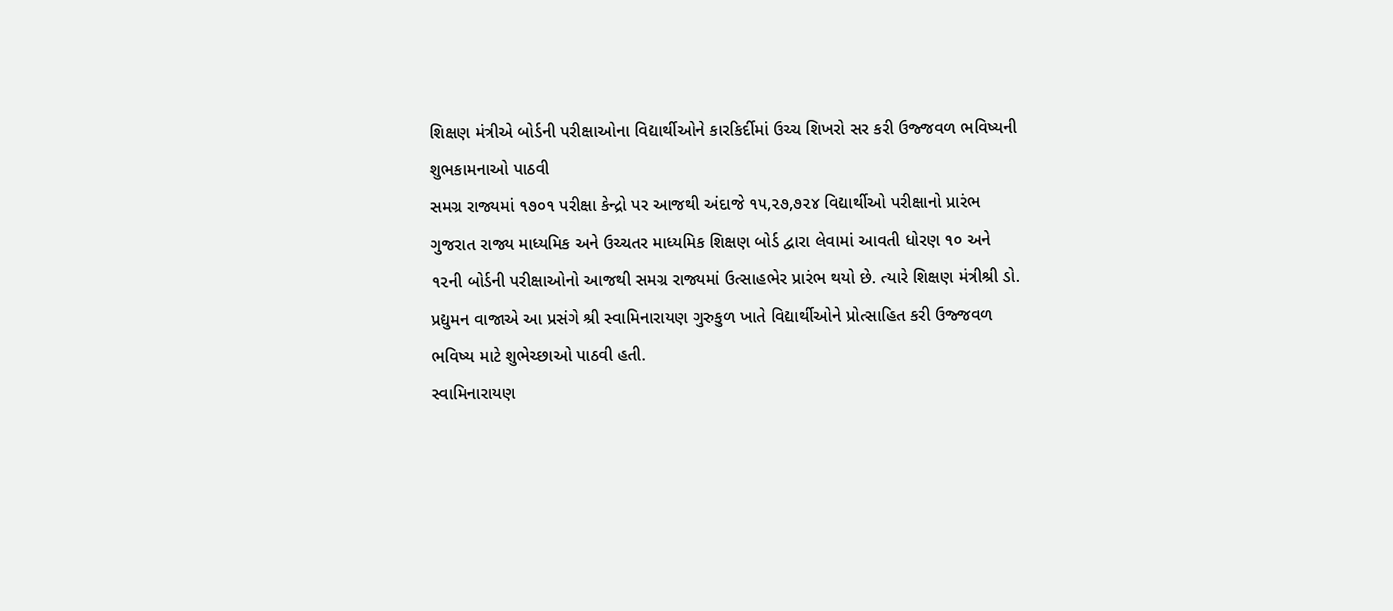શિક્ષણ મંત્રીએ બોર્ડની પરીક્ષાઓના વિદ્યાર્થીઓને કારકિર્દીમાં ઉચ્ચ શિખરો સર કરી ઉજ્જવળ ભવિષ્યની શુભકામનાઓ પાઠવી
સમગ્ર રાજ્યમાં ૧૭૦૧ પરીક્ષા કેન્દ્રો પર આજથી અંદાજે ૧૫,૨૭,૭૨૪ વિદ્યાર્થીઓ પરીક્ષાનો પ્રારંભ
ગુજરાત રાજ્ય માધ્યમિક અને ઉચ્ચતર માધ્યમિક શિક્ષણ બોર્ડ દ્વારા લેવામાં આવતી ધોરણ ૧૦ અને ૧૨ની બોર્ડની પરીક્ષાઓનો આજથી સમગ્ર રાજ્યમાં ઉત્સાહભેર પ્રારંભ થયો છે. ત્યારે શિક્ષણ મંત્રીશ્રી ડો. પ્રદ્યુમન વાજાએ આ પ્રસંગે શ્રી સ્વામિનારાયણ ગુરુકુળ ખાતે વિદ્યાર્થીઓને પ્રોત્સાહિત કરી ઉજ્જવળ ભવિષ્ય માટે શુભેચ્છાઓ પાઠવી હતી.
સ્વામિનારાયણ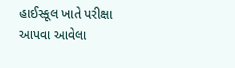હાઈસ્કૂલ ખાતે પરીક્ષા આપવા આવેલા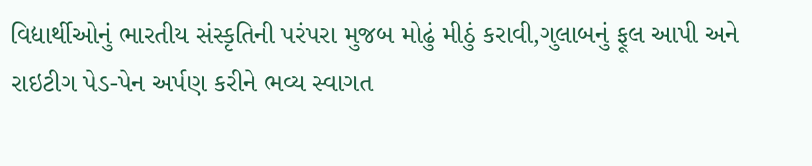વિદ્યાર્થીઓનું ભારતીય સંસ્કૃતિની પરંપરા મુજબ મોઢું મીઠું કરાવી,ગુલાબનું ફૂલ આપી અને રાઇટીગ પેડ-પેન અર્પણ કરીને ભવ્ય સ્વાગત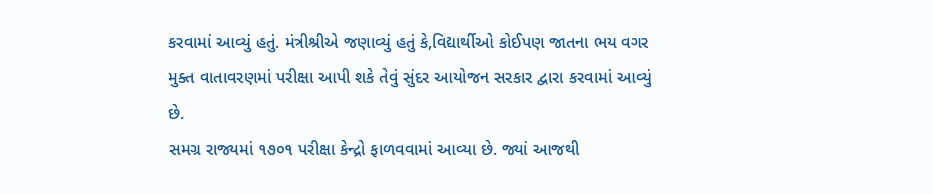કરવામાં આવ્યું હતું. મંત્રીશ્રીએ જણાવ્યું હતું કે,વિદ્યાર્થીઓ કોઈપણ જાતના ભય વગર મુક્ત વાતાવરણમાં પરીક્ષા આપી શકે તેવું સુંદર આયોજન સરકાર દ્વારા કરવામાં આવ્યું છે.
સમગ્ર રાજ્યમાં ૧૭૦૧ પરીક્ષા કેન્દ્રો ફાળવવામાં આવ્યા છે. જ્યાં આજથી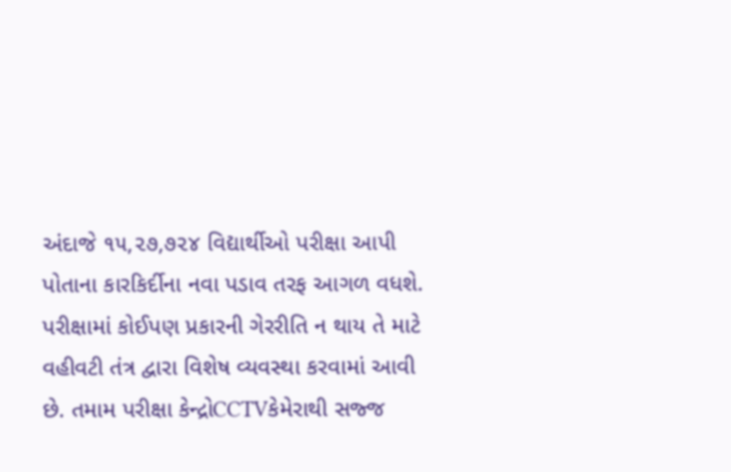અંદાજે ૧૫,૨૭,૭૨૪ વિદ્યાર્થીઓ પરીક્ષા આપી પોતાના કારકિર્દીના નવા પડાવ તરફ આગળ વધશે. પરીક્ષામાં કોઈપણ પ્રકારની ગેરરીતિ ન થાય તે માટે વહીવટી તંત્ર દ્વારા વિશેષ વ્યવસ્થા કરવામાં આવી છે. તમામ પરીક્ષા કેન્દ્રોCCTVકેમેરાથી સજ્જ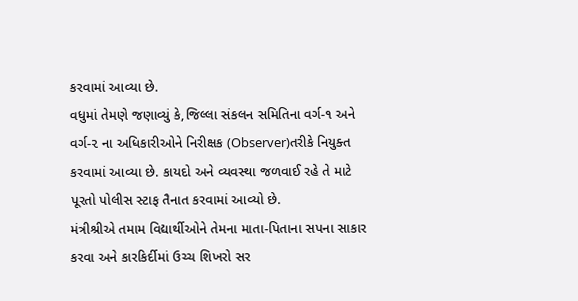કરવામાં આવ્યા છે.
વધુમાં તેમણે જણાવ્યું કે,જિલ્લા સંકલન સમિતિના વર્ગ-૧ અને વર્ગ-૨ ના અધિકારીઓને નિરીક્ષક (Observer)તરીકે નિયુક્ત કરવામાં આવ્યા છે. કાયદો અને વ્યવસ્થા જળવાઈ રહે તે માટે પૂરતો પોલીસ સ્ટાફ તૈનાત કરવામાં આવ્યો છે.
મંત્રીશ્રીએ તમામ વિદ્યાર્થીઓને તેમના માતા-પિતાના સપના સાકાર કરવા અને કારકિર્દીમાં ઉચ્ચ શિખરો સર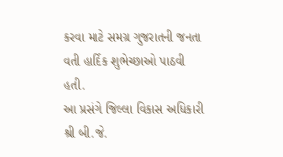કરવા માટે સમગ્ર ગુજરાતની જનતા વતી હાર્દિક શુભેચ્છાઓ પાઠવી હતી.
આ પ્રસંગે જિલ્લા વિકાસ અધિકારી શ્રી બી.જે.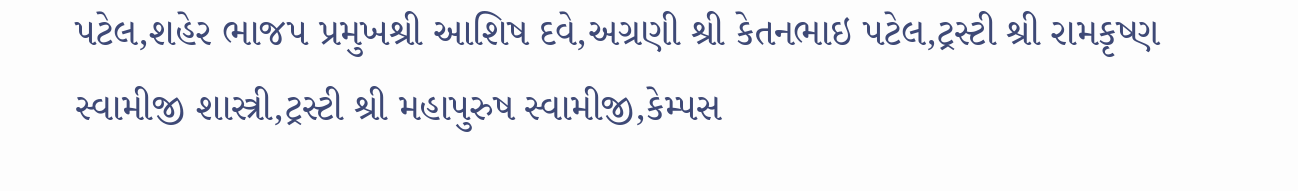પટેલ,શહેર ભાજપ પ્રમુખશ્રી આશિષ દવે,અગ્રણી શ્રી કેતનભાઇ પટેલ,ટ્રસ્ટી શ્રી રામકૃષ્ણ સ્વામીજી શાસ્ત્રી,ટ્રસ્ટી શ્રી મહાપુરુષ સ્વામીજી,કેમ્પસ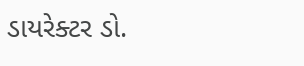ડાયરેક્ટર ડો.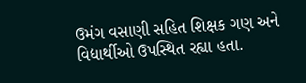ઉમંગ વસાણી સહિત શિક્ષક ગણ અને વિદ્યાર્થીઓ ઉપસ્થિત રહ્યા હતા.